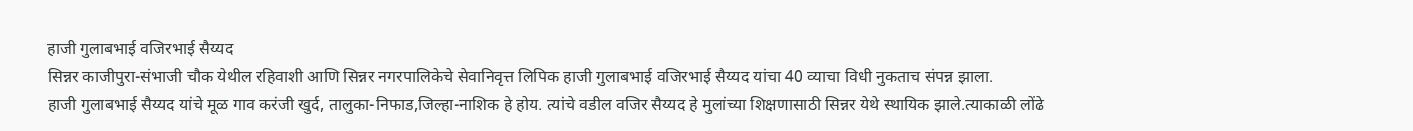हाजी गुलाबभाई वजिरभाई सैय्यद
सिन्नर काजीपुरा-संभाजी चौक येथील रहिवाशी आणि सिन्नर नगरपालिकेचे सेवानिवृत्त लिपिक हाजी गुलाबभाई वजिरभाई सैय्यद यांचा 40 व्याचा विधी नुकताच संपन्न झाला.
हाजी गुलाबभाई सैय्यद यांचे मूळ गाव करंजी खुर्द, तालुका-निफाड,जिल्हा-नाशिक हे होय. त्यांचे वडील वजिर सैय्यद हे मुलांच्या शिक्षणासाठी सिन्नर येथे स्थायिक झाले.त्याकाळी लोंढे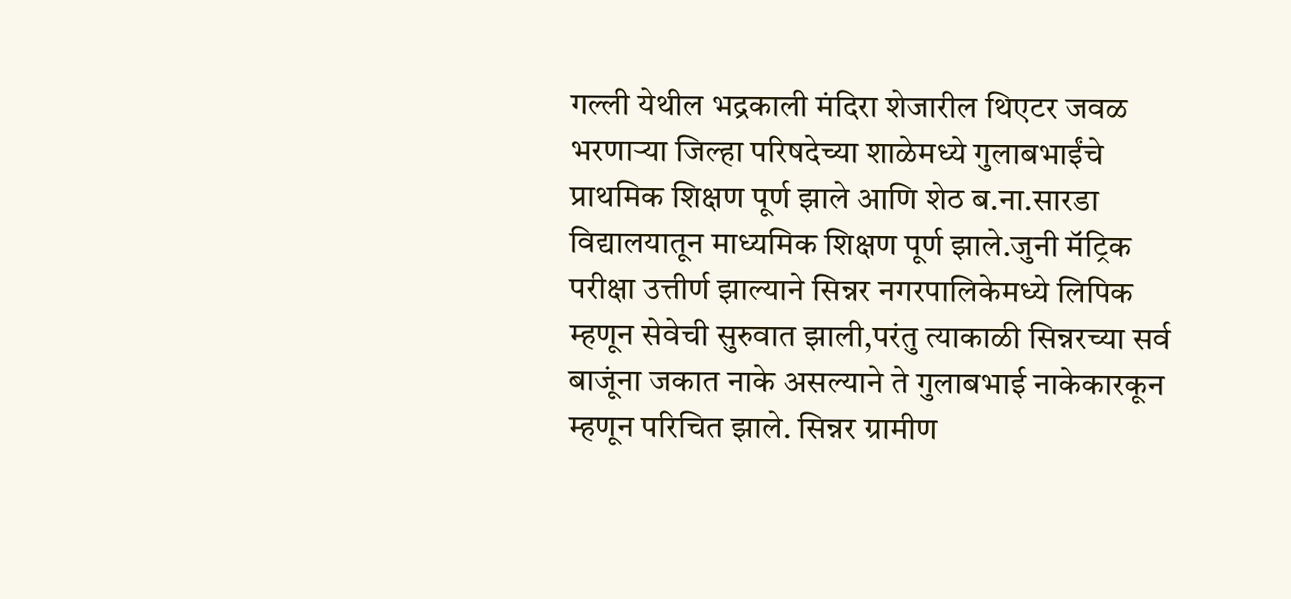गल्ली येथील भद्रकाली मंदिरा शेजारील थिएटर जवळ भरणाऱ्या जिल्हा परिषदेच्या शाळेमध्ये गुलाबभाईंचे प्राथमिक शिक्षण पूर्ण झाले आणि शेठ ब.ना.सारडा विद्यालयातून माध्यमिक शिक्षण पूर्ण झाले.जुनी मॅट्रिक परीक्षा उत्तीर्ण झाल्याने सिन्नर नगरपालिकेमध्ये लिपिक म्हणून सेवेची सुरुवात झाली,परंतु त्याकाळी सिन्नरच्या सर्व बाजूंना जकात नाके असल्याने ते गुलाबभाई नाकेकारकून म्हणून परिचित झाले. सिन्नर ग्रामीण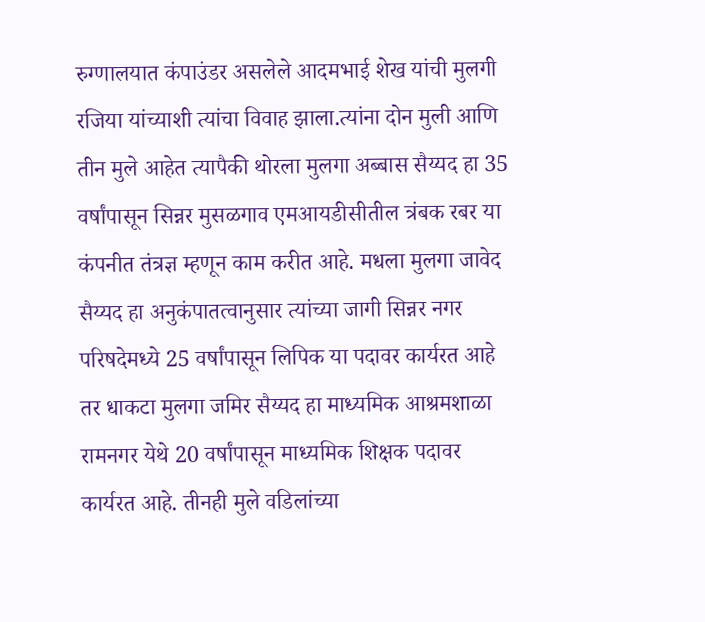रुग्णालयात कंपाउंडर असलेले आदमभाई शेख यांची मुलगी रजिया यांच्याशी त्यांचा विवाह झाला.त्यांना दोन मुली आणि तीन मुले आहेत त्यापैकी थोरला मुलगा अब्बास सैय्यद हा 35 वर्षांपासून सिन्नर मुसळगाव एमआयडीसीतील त्रंबक रबर या कंपनीत तंत्रज्ञ म्हणून काम करीत आहे. मधला मुलगा जावेद सैय्यद हा अनुकंपातत्वानुसार त्यांच्या जागी सिन्नर नगर परिषदेमध्ये 25 वर्षांपासून लिपिक या पदावर कार्यरत आहे तर धाकटा मुलगा जमिर सैय्यद हा माध्यमिक आश्रमशाळा रामनगर येथे 20 वर्षांपासून माध्यमिक शिक्षक पदावर कार्यरत आहे. तीनही मुले वडिलांच्या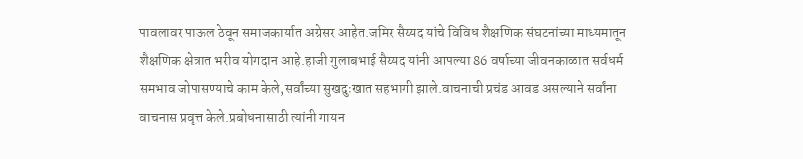पावलावर पाऊल ठेवून समाजकार्यात अग्रेसर आहेत.जमिर सैय्यद यांचे विविध शैक्षणिक संघटनांच्या माध्यमातून शैक्षणिक क्षेत्रात भरीव योगदान आहे.हाजी गुलाबभाई सैय्यद यांनी आपल्या 86 वर्षाच्या जीवनकाळात सर्वधर्म समभाव जोपासण्याचे काम केले,सर्वांच्या सुखदुःखात सहभागी झाले.वाचनाची प्रचंड आवड असल्याने सर्वांना वाचनास प्रवृत्त केले.प्रबोधनासाठी त्यांनी गायन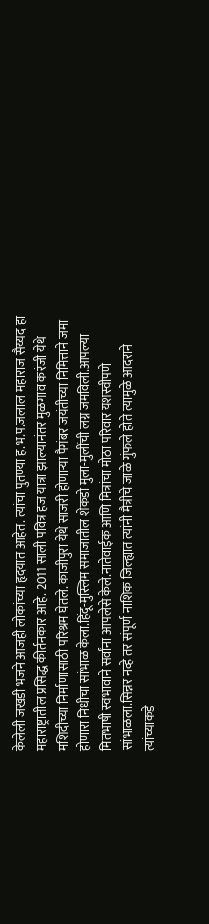केलेली जखडी भजने आजही लोकांच्या हृदयात आहेत. त्यांचा पुतण्या ह.भ.प.जलाल महाराज सैय्यद हा महाराष्ट्रातील प्रसिद्ध कीर्तनकार आहे. 2011 साली पवित्र हज यात्रा झाल्यानंतर मुळगाव करंजी येथे मशिदीच्या निर्माणासाठी परिश्रम घेतले. काजीपुरा येथे साजरी होणाऱ्या पैगंबर जयंतीच्या निमित्ताने जमा होणारा निधीचा सांभाळ केला.हिंदू-मुस्लिम समाजातील शेकडो मुला-मुलींची लग्न जमविली.आपल्या मितभाषी स्वभावाने सर्वांना आपलेसे केले.नातेवाईक आणि मित्रांचा मोठा परिवार यशस्वीपणे सांभाळला.सिन्नर नव्हे तर संपूर्ण नाशिक जिल्ह्यात त्यांनी मैत्रीचे जाळे गुंफले होते त्यामुळे आदराने त्यांच्याकडे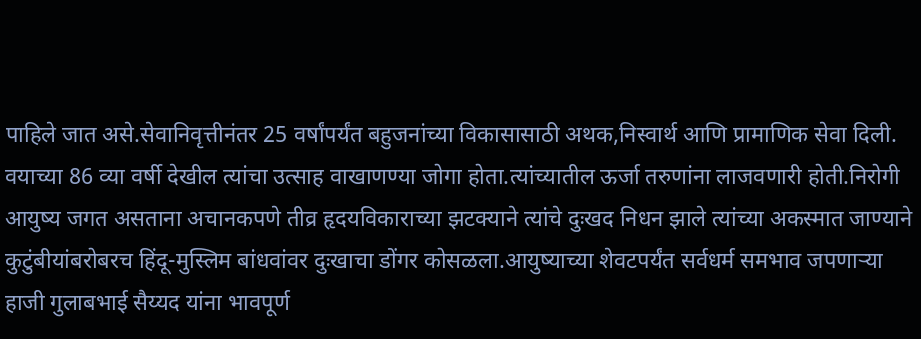पाहिले जात असे.सेवानिवृत्तीनंतर 25 वर्षांपर्यंत बहुजनांच्या विकासासाठी अथक,निस्वार्थ आणि प्रामाणिक सेवा दिली. वयाच्या 86 व्या वर्षी देखील त्यांचा उत्साह वाखाणण्या जोगा होता.त्यांच्यातील ऊर्जा तरुणांना लाजवणारी होती.निरोगी आयुष्य जगत असताना अचानकपणे तीव्र हृदयविकाराच्या झटक्याने त्यांचे दुःखद निधन झाले त्यांच्या अकस्मात जाण्याने कुटुंबीयांबरोबरच हिंदू-मुस्लिम बांधवांवर दुःखाचा डोंगर कोसळला.आयुष्याच्या शेवटपर्यंत सर्वधर्म समभाव जपणाऱ्या हाजी गुलाबभाई सैय्यद यांना भावपूर्ण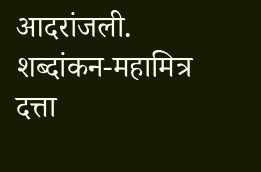आदरांजली.
शब्दांकन-महामित्र दत्ता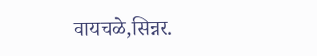वायचळे,सिन्नर.